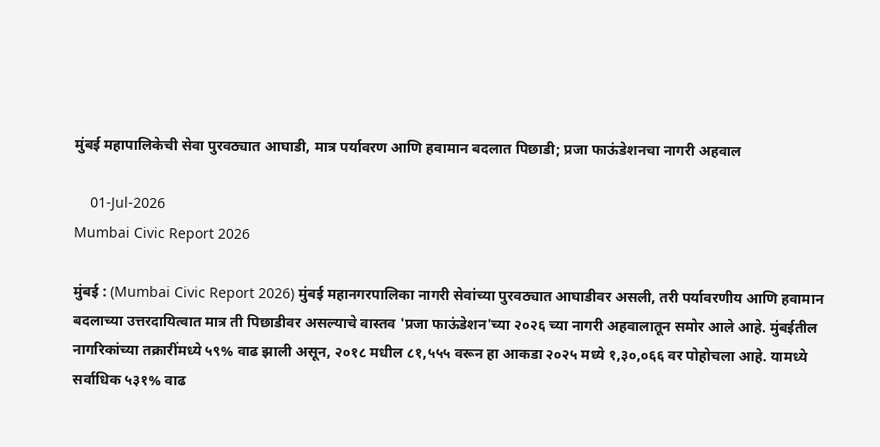मुंबई महापालिकेची सेवा पुरवठ्यात आघाडी, मात्र पर्यावरण आणि हवामान बदलात पिछाडी; प्रजा फाऊंडेशनचा नागरी अहवाल

    01-Jul-2026
Mumbai Civic Report 2026

मुंबई : (Mumbai Civic Report 2026) मुंबई महानगरपालिका नागरी सेवांच्या पुरवठ्यात आघाडीवर असली, तरी पर्यावरणीय आणि हवामान बदलाच्या उत्तरदायित्वात मात्र ती पिछाडीवर असल्याचे वास्तव 'प्रजा फाऊंडेशन'च्या २०२६ च्या नागरी अहवालातून समोर आले आहे. मुंबईतील नागरिकांच्या तक्रारींमध्ये ५९% वाढ झाली असून, २०१८ मधील ८१,५५५ वरून हा आकडा २०२५ मध्ये १,३०,०६६ वर पोहोचला आहे. यामध्ये सर्वाधिक ५३१% वाढ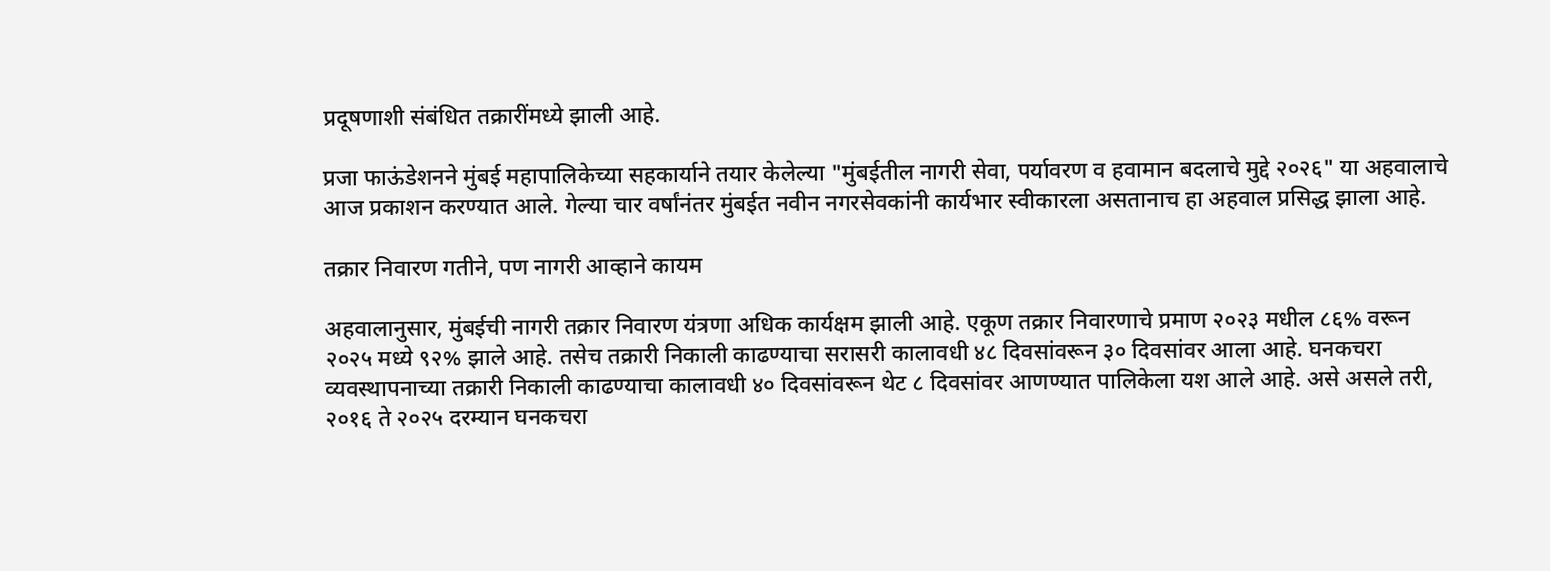प्रदूषणाशी संबंधित तक्रारींमध्ये झाली आहे.

प्रजा फाऊंडेशनने मुंबई महापालिकेच्या सहकार्याने तयार केलेल्या "मुंबईतील नागरी सेवा, पर्यावरण व हवामान बदलाचे मुद्दे २०२६" या अहवालाचे आज प्रकाशन करण्यात आले. गेल्या चार वर्षांनंतर मुंबईत नवीन नगरसेवकांनी कार्यभार स्वीकारला असतानाच हा अहवाल प्रसिद्ध झाला आहे.

तक्रार निवारण गतीने, पण नागरी आव्हाने कायम

अहवालानुसार, मुंबईची नागरी तक्रार निवारण यंत्रणा अधिक कार्यक्षम झाली आहे. एकूण तक्रार निवारणाचे प्रमाण २०२३ मधील ८६% वरून २०२५ मध्ये ९२% झाले आहे. तसेच तक्रारी निकाली काढण्याचा सरासरी कालावधी ४८ दिवसांवरून ३० दिवसांवर आला आहे. घनकचरा व्यवस्थापनाच्या तक्रारी निकाली काढण्याचा कालावधी ४० दिवसांवरून थेट ८ दिवसांवर आणण्यात पालिकेला यश आले आहे. असे असले तरी, २०१६ ते २०२५ दरम्यान घनकचरा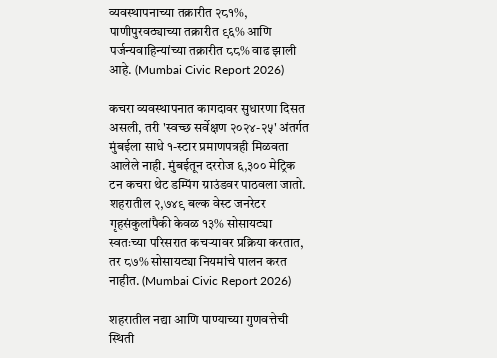व्यवस्थापनाच्या तक्रारीत २८१%, पाणीपुरवठ्याच्या तक्रारीत ९६% आणि पर्जन्यवाहिन्यांच्या तक्रारीत ८८% वाढ झाली आहे. (Mumbai Civic Report 2026)

कचरा व्यवस्थापनात कागदावर सुधारणा दिसत असली, तरी 'स्वच्छ सर्वेक्षण २०२४-२५' अंतर्गत मुंबईला साधे १-स्टार प्रमाणपत्रही मिळवता आलेले नाही. मुंबईतून दररोज ६,३०० मेट्रिक टन कचरा थेट डम्पिंग ग्राउंडवर पाठवला जातो. शहरातील २,७४९ बल्क वेस्ट जनरेटर गृहसंकुलांपैकी केवळ १३% सोसायट्या स्वतःच्या परिसरात कचऱ्यावर प्रक्रिया करतात, तर ८७% सोसायट्या नियमांचे पालन करत नाहीत. (Mumbai Civic Report 2026)

शहरातील नद्या आणि पाण्याच्या गुणवत्तेची स्थिती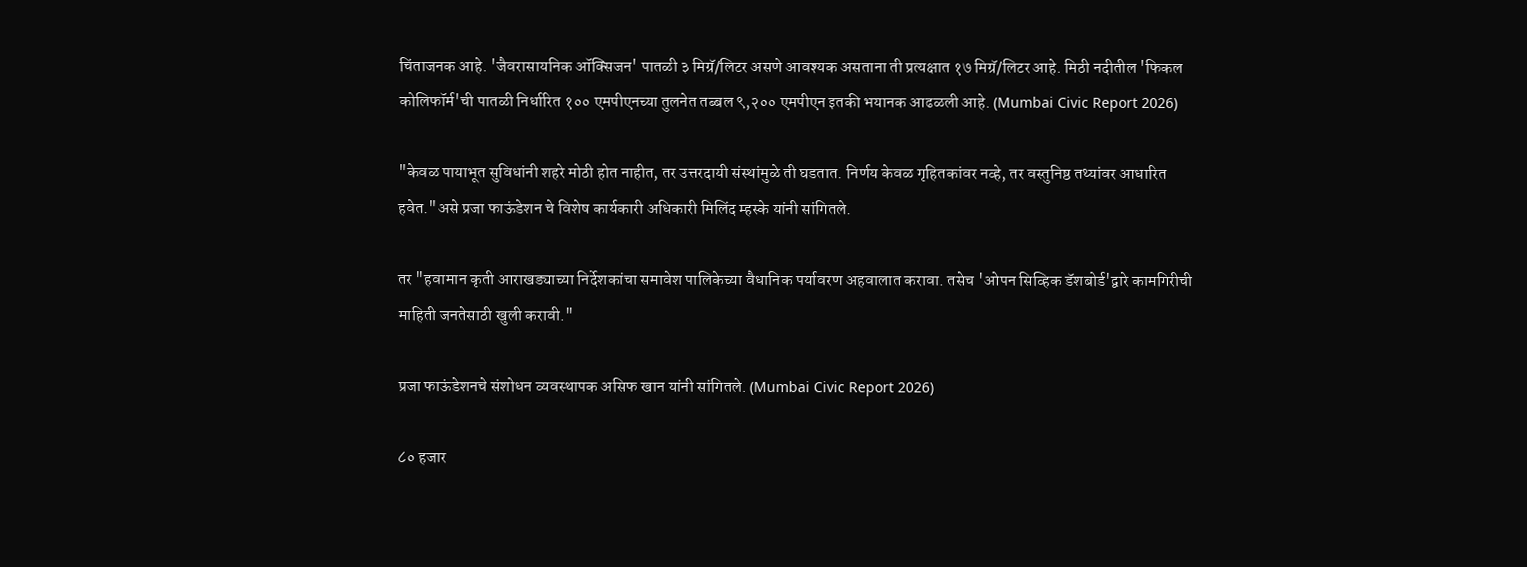चिंताजनक आहे. 'जैवरासायनिक ऑक्सिजन' पातळी ३ मिग्रॅ/लिटर असणे आवश्यक असताना ती प्रत्यक्षात १७ मिग्रॅ/लिटर आहे. मिठी नदीतील 'फिकल कोलिफॉर्म'ची पातळी निर्धारित १०० एमपीएनच्या तुलनेत तब्बल ९,२०० एमपीएन इतकी भयानक आढळली आहे. (Mumbai Civic Report 2026)

"केवळ पायाभूत सुविधांनी शहरे मोठी होत नाहीत, तर उत्तरदायी संस्थांमुळे ती घडतात. निर्णय केवळ गृहितकांवर नव्हे, तर वस्तुनिष्ठ तथ्यांवर आधारित हवेत."असे प्रजा फाऊंडेशन चे विशेष कार्यकारी अधिकारी मिलिंद म्हस्के यांनी सांगितले.

तर "हवामान कृती आराखड्याच्या निर्देशकांचा समावेश पालिकेच्या वैधानिक पर्यावरण अहवालात करावा. तसेच 'ओपन सिव्हिक डॅशबोर्ड'द्वारे कामगिरीची माहिती जनतेसाठी खुली करावी."

प्रजा फाऊंडेशनचे संशोधन व्यवस्थापक असिफ खान यांनी सांगितले. (Mumbai Civic Report 2026)

८० हजार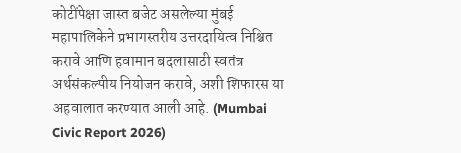कोटींपेक्षा जास्त बजेट असलेल्या मुंबई महापालिकेने प्रभागस्तरीय उत्तरदायित्व निश्चित करावे आणि हवामान बदलासाठी स्वतंत्र अर्थसंकल्पीय नियोजन करावे, अशी शिफारस या अहवालात करण्यात आली आहे. (Mumbai Civic Report 2026)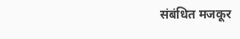संबंधित मजकूर